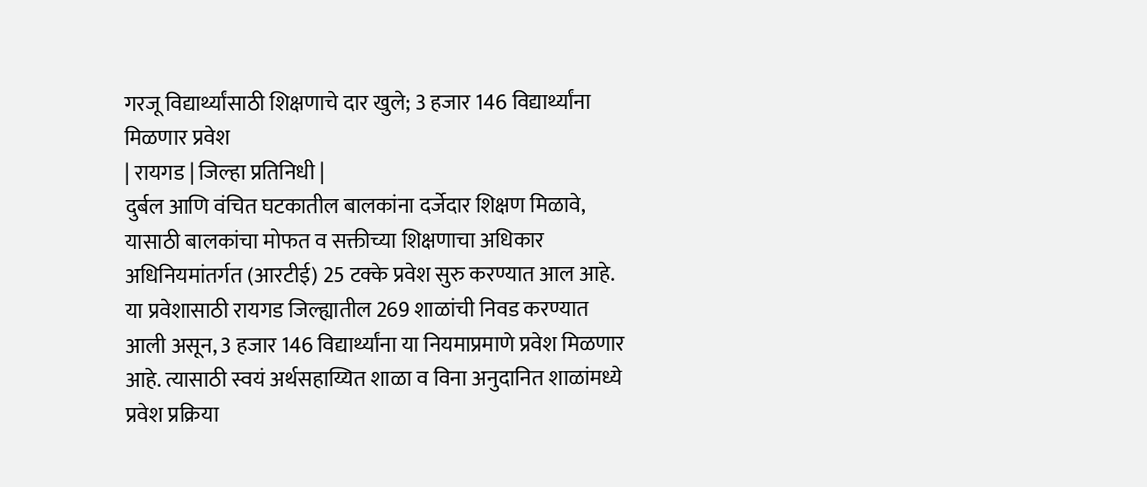गरजू विद्यार्थ्यांसाठी शिक्षणाचे दार खुले; 3 हजार 146 विद्यार्थ्यांना मिळणार प्रवेश
| रायगड | जिल्हा प्रतिनिधी |
दुर्बल आणि वंचित घटकातील बालकांना दर्जेदार शिक्षण मिळावे, यासाठी बालकांचा मोफत व सक्तीच्या शिक्षणाचा अधिकार अधिनियमांतर्गत (आरटीई) 25 टक्के प्रवेश सुरु करण्यात आल आहे. या प्रवेशासाठी रायगड जिल्ह्यातील 269 शाळांची निवड करण्यात आली असून, 3 हजार 146 विद्यार्थ्यांना या नियमाप्रमाणे प्रवेश मिळणार आहे. त्यासाठी स्वयं अर्थसहाय्यित शाळा व विना अनुदानित शाळांमध्ये प्रवेश प्रक्रिया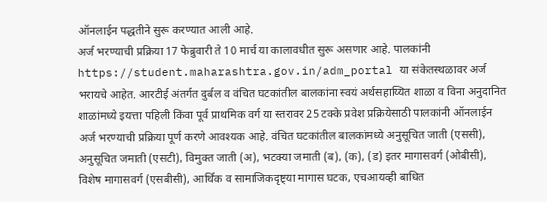ऑनलाईन पद्धतीने सुरू करण्यात आली आहे.
अर्ज भरण्याची प्रक्रिया 17 फेब्रुवारी ते 10 मार्च या कालावधीत सुरू असणार आहे. पालकांनी https://student.maharashtra.gov.in/adm_portal या संकेतस्थळावर अर्ज भरायचे आहेत. आरटीई अंतर्गत दुर्बल व वंचित घटकांतील बालकांना स्वयं अर्थसहाय्यित शाळा व विना अनुदानित शाळांमध्ये इयत्ता पहिली किंवा पूर्व प्राथमिक वर्ग या स्तरावर 25 टक्के प्रवेश प्रक्रियेसाठी पालकांनी ऑनलाईन अर्ज भरण्याची प्रक्रिया पूर्ण करणे आवश्यक आहे. वंचित घटकांतील बालकांमध्ये अनुसूचित जाती (एससी), अनुसूचित जमाती (एसटी), विमुक्त जाती (अ), भटक्या जमाती (ब), (क), (ड) इतर मागासवर्ग (ओबीसी), विशेष मागासवर्ग (एसबीसी), आर्थिक व सामाजिकदृष्ट्या मागास घटक, एचआयव्ही बाधित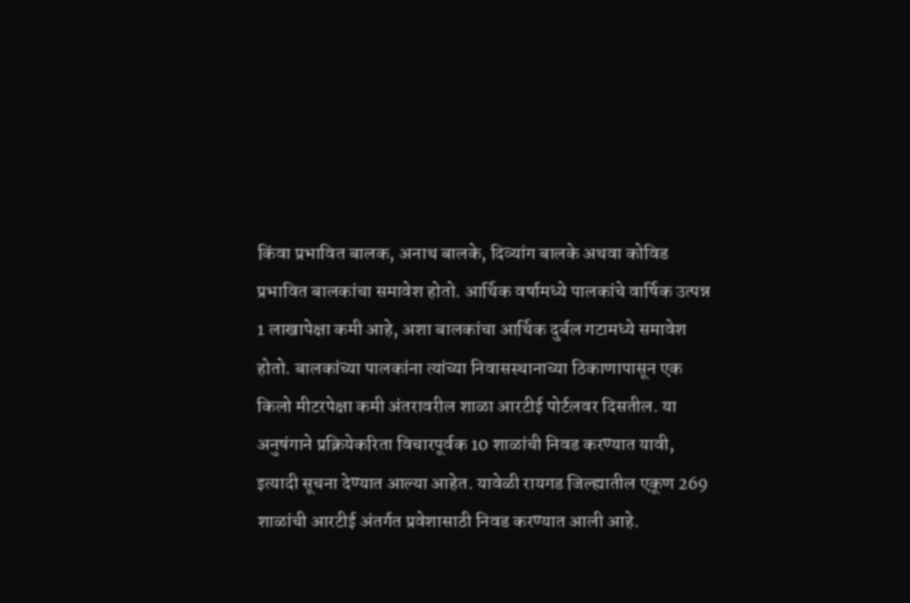किंवा प्रभावित बालक, अनाथ बालके, दिव्यांग बालके अथवा कोविड प्रभावित बालकांचा समावेश होतो. आर्थिक वर्षामध्ये पालकांचे वार्षिक उत्पन्न 1 लाखापेक्षा कमी आहे, अशा बालकांचा आर्थिक दुर्बल गटामध्ये समावेश होतो. बालकांच्या पालकांना त्यांच्या निवासस्थानाच्या ठिकाणापासून एक किलो मीटरपेक्षा कमी अंतरावरील शाळा आरटीई पोर्टलवर दिसतील. या अनुषंगाने प्रक्रियेकरिता विचारपूर्वक 10 शाळांची निवड करण्यात यावी, इत्यादी सूचना देण्यात आल्या आहेत. यावेळी रायगड जिल्ह्यातील एकूण 269 शाळांची आरटीई अंतर्गत प्रवेशासाठी निवड करण्यात आली आहे.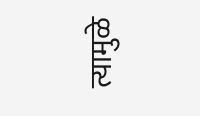त्यामुळे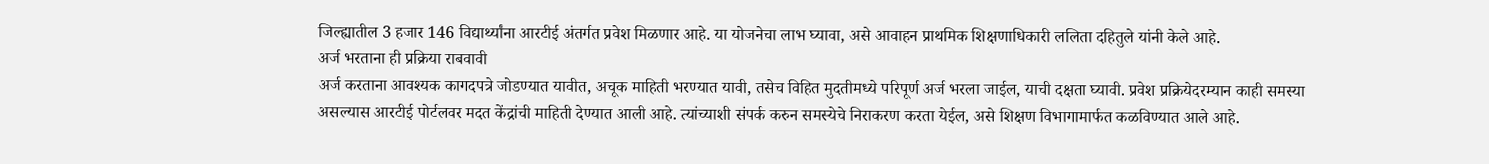जिल्ह्यातील 3 हजार 146 विद्यार्थ्यांना आरटीई अंतर्गत प्रवेश मिळणार आहे. या योजनेचा लाभ घ्यावा, असे आवाहन प्राथमिक शिक्षणाधिकारी ललिता दहितुले यांनी केले आहे.
अर्ज भरताना ही प्रक्रिया राबवावी
अर्ज करताना आवश्यक कागदपत्रे जोडण्यात यावीत, अचूक माहिती भरण्यात यावी, तसेच विहित मुदतीमध्ये परिपूर्ण अर्ज भरला जाईल, याची दक्षता घ्यावी. प्रवेश प्रक्रियेदरम्यान काही समस्या असल्यास आरटीई पोर्टलवर मदत केंद्रांची माहिती देण्यात आली आहे. त्यांच्याशी संपर्क करुन समस्येचे निराकरण करता येईल, असे शिक्षण विभागामार्फत कळविण्यात आले आहे.